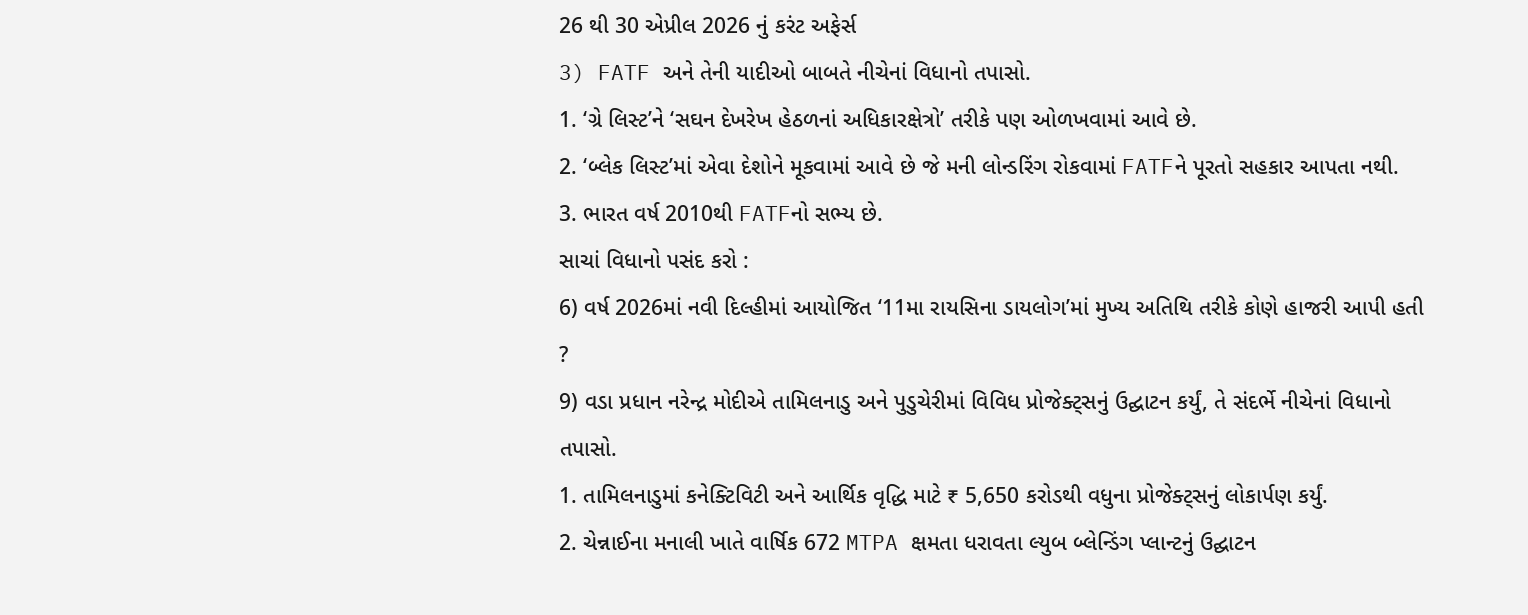26 થી 30 એપ્રીલ 2026 નું કરંટ અફેર્સ
3) FATF અને તેની યાદીઓ બાબતે નીચેનાં વિધાનો તપાસો.
1. ‘ગ્રે લિસ્ટ’ને ‘સઘન દેખરેખ હેઠળનાં અધિકારક્ષેત્રો’ તરીકે પણ ઓળખવામાં આવે છે.
2. ‘બ્લેક લિસ્ટ’માં એવા દેશોને મૂકવામાં આવે છે જે મની લોન્ડરિંગ રોકવામાં FATFને પૂરતો સહકાર આપતા નથી.
3. ભારત વર્ષ 2010થી FATFનો સભ્ય છે.
સાચાં વિધાનો પસંદ કરો :
6) વર્ષ 2026માં નવી દિલ્હીમાં આયોજિત ‘11મા રાયસિના ડાયલોગ’માં મુખ્ય અતિથિ તરીકે કોણે હાજરી આપી હતી ?
9) વડા પ્રધાન નરેન્દ્ર મોદીએ તામિલનાડુ અને પુડુચેરીમાં વિવિધ પ્રોજેક્ટ્સનું ઉદ્ઘાટન કર્યું, તે સંદર્ભે નીચેનાં વિધાનો તપાસો.
1. તામિલનાડુમાં કનેક્ટિવિટી અને આર્થિક વૃદ્ધિ માટે ₹ 5,650 કરોડથી વધુના પ્રોજેક્ટ્સનું લોકાર્પણ કર્યું.
2. ચેન્નાઈના મનાલી ખાતે વાર્ષિક 672 MTPA ક્ષમતા ધરાવતા લ્યુબ બ્લેન્ડિંગ પ્લાન્ટનું ઉદ્ઘાટન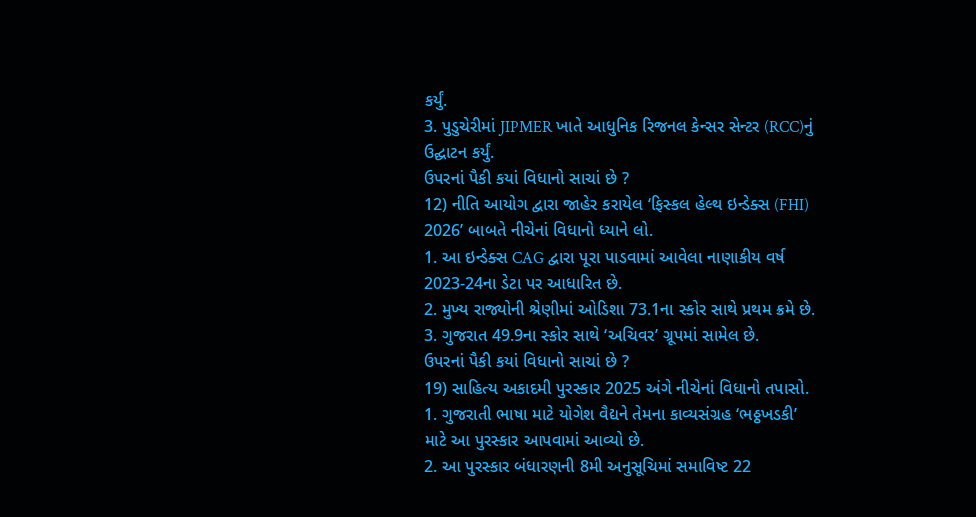કર્યું.
3. પુડુચેરીમાં JIPMER ખાતે આધુનિક રિજનલ કેન્સર સેન્ટર (RCC)નું ઉદ્ઘાટન કર્યું.
ઉપરનાં પૈકી કયાં વિધાનો સાચાં છે ?
12) નીતિ આયોગ દ્વારા જાહેર કરાયેલ ‘ફિસ્કલ હેલ્થ ઇન્ડેક્સ (FHI) 2026’ બાબતે નીચેનાં વિધાનો ધ્યાને લો.
1. આ ઇન્ડેક્સ CAG દ્વારા પૂરા પાડવામાં આવેલા નાણાકીય વર્ષ 2023-24ના ડેટા પર આધારિત છે.
2. મુખ્ય રાજ્યોની શ્રેણીમાં ઓડિશા 73.1ના સ્કોર સાથે પ્રથમ ક્રમે છે.
3. ગુજરાત 49.9ના સ્કોર સાથે ‘અચિવર’ ગ્રૂપમાં સામેલ છે.
ઉપરનાં પૈકી કયાં વિધાનો સાચાં છે ?
19) સાહિત્ય અકાદમી પુરસ્કાર 2025 અંગે નીચેનાં વિધાનો તપાસો.
1. ગુજરાતી ભાષા માટે યોગેશ વૈદ્યને તેમના કાવ્યસંગ્રહ ‘ભઠ્ઠખડકી’ માટે આ પુરસ્કાર આપવામાં આવ્યો છે.
2. આ પુરસ્કાર બંધારણની 8મી અનુસૂચિમાં સમાવિષ્ટ 22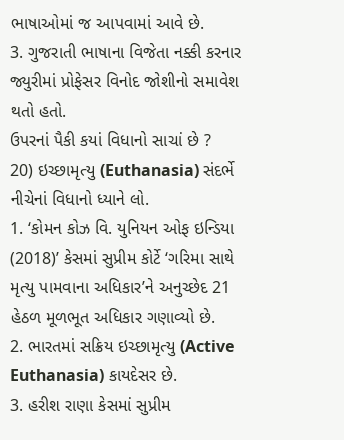ભાષાઓમાં જ આપવામાં આવે છે.
3. ગુજરાતી ભાષાના વિજેતા નક્કી કરનાર જ્યુરીમાં પ્રોફેસર વિનોદ જોશીનો સમાવેશ થતો હતો.
ઉપરનાં પૈકી કયાં વિધાનો સાચાં છે ?
20) ઇચ્છામૃત્યુ (Euthanasia) સંદર્ભે નીચેનાં વિધાનો ધ્યાને લો.
1. ‘કોમન કોઝ વિ. યુનિયન ઓફ ઇન્ડિયા (2018)’ કેસમાં સુપ્રીમ કોર્ટે ‘ગરિમા સાથે મૃત્યુ પામવાના અધિકાર’ને અનુચ્છેદ 21 હેઠળ મૂળભૂત અધિકાર ગણાવ્યો છે.
2. ભારતમાં સક્રિય ઇચ્છામૃત્યુ (Active Euthanasia) કાયદેસર છે.
3. હરીશ રાણા કેસમાં સુપ્રીમ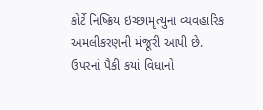કોર્ટે નિષ્ક્રિય ઇચ્છામૃત્યુના વ્યવહારિક અમલીકરણની મંજૂરી આપી છે.
ઉપરનાં પૈકી કયાં વિધાનો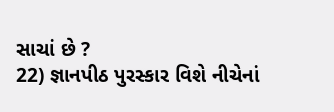સાચાં છે ?
22) જ્ઞાનપીઠ પુરસ્કાર વિશે નીચેનાં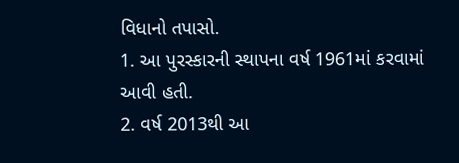વિધાનો તપાસો.
1. આ પુરસ્કારની સ્થાપના વર્ષ 1961માં કરવામાં આવી હતી.
2. વર્ષ 2013થી આ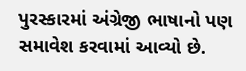પુરસ્કારમાં અંગ્રેજી ભાષાનો પણ સમાવેશ કરવામાં આવ્યો છે.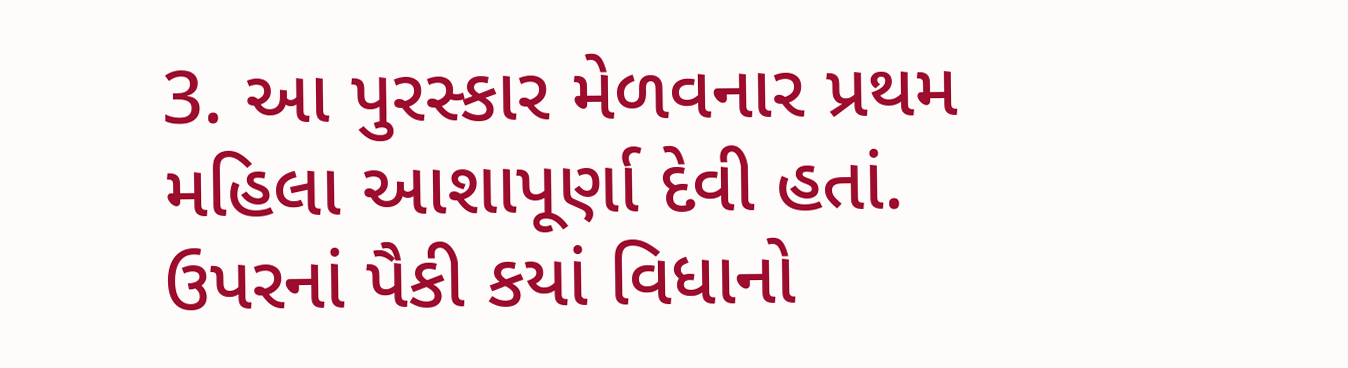3. આ પુરસ્કાર મેળવનાર પ્રથમ મહિલા આશાપૂર્ણા દેવી હતાં.
ઉપરનાં પૈકી કયાં વિધાનો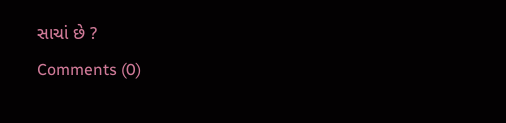સાચાં છે ?
Comments (0)